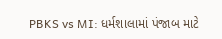PBKS vs MI: ધર્મશાલામાં પંજાબ માટે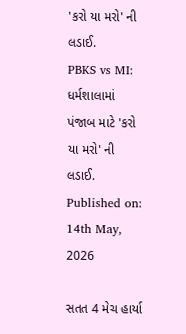'કરો યા મરો' ની લડાઈ.
PBKS vs MI: ધર્મશાલામાં પંજાબ માટે 'કરો યા મરો' ની લડાઈ.
Published on: 14th May, 2026

સતત 4 મેચ હાર્યા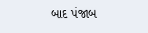બાદ પંજાબ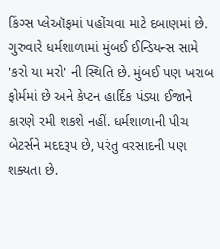કિંગ્સ પ્લેઑફમાં પહોંચવા માટે દબાણમાં છે. ગુરુવારે ધર્મશાળામાં મુંબઈ ઈન્ડિયન્સ સામે 'કરો યા મરો' ની સ્થિતિ છે. મુંબઈ પણ ખરાબ ફોર્મમાં છે અને કેપ્ટન હાર્દિક પંડ્યા ઈજાને કારણે રમી શકશે નહીં. ધર્મશાળાની પીચ બેટર્સને મદદરૂપ છે, પરંતુ વરસાદની પણ શક્યતા છે.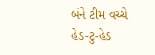બંને ટીમ વચ્ચે હેડ-ટુ-હેડ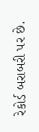રેકોર્ડ બરાબરી પર છે.